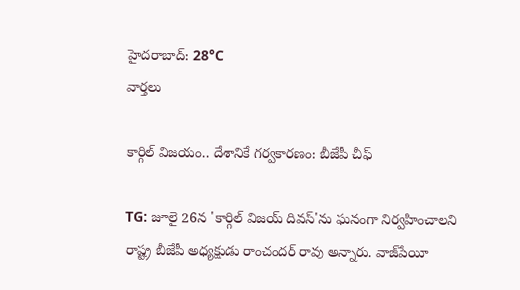హైదరాబాద్: 28°C
వార్తలు

కార్గిల్ విజయం.. దేశానికే గర్వకారణం: బీజేపీ చీఫ్

TG: జూలై 26న 'కార్గిల్ విజయ్ దివస్'ను ఘనంగా నిర్వహించాలని రాష్ట్ర బీజేపీ అధ్యక్షుడు రాంచందర్ రావు అన్నారు. వాజ్‌పేయీ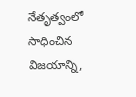నేతృత్వంలో సాధించిన విజయాన్ని,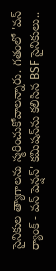సైనికుల త్యాగాలను స్మరించుకోవాలన్నారు. గతంలో 'వన్ ర్యాంక్ - వన్ పెన్షన్' కమిషన్‌ను కలిసిన BSF సైనికులు..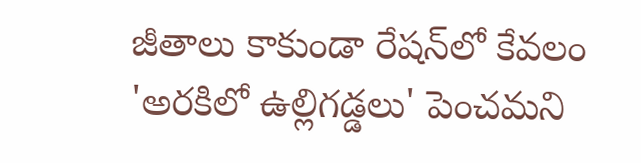జీతాలు కాకుండా రేషన్‌లో కేవలం 'అరకిలో ఉల్లిగడ్డలు' పెంచమని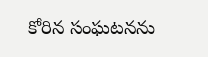కోరిన సంఘటనను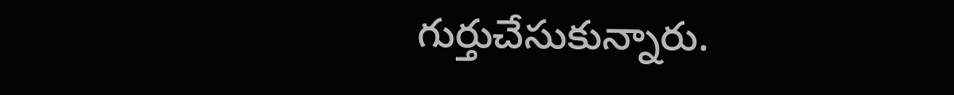గుర్తుచేసుకున్నారు.